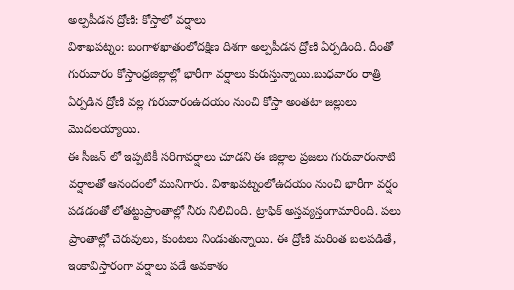అల్పపీడన ద్రోణి: కోస్తాలో వర్షాలు
విశాఖపట్నం: బంగాళఖాతంలోదక్షిణ దిశగా అల్పపీడన ద్రోణి ఏర్పడింది. దీంతో గురువారం కోస్తాంధ్రజిల్లాల్లో భారీగా వర్షాలు కురుస్తున్నాయి.బుధవారం రాత్రి ఏర్పడిన ద్రోణి వల్ల గురువారంఉదయం నుంచి కోస్తా అంతటా జల్లులు మొదలయ్యాయి.
ఈ సీజన్ లో ఇప్పటికీ సరిగావర్షాలు చూడని ఈ జిల్లాల ప్రజలు గురువారంనాటి వర్షాలతో ఆనందంలో మునిగారు. విశాఖపట్నంలోఉదయం నుంచి భారీగా వర్షం పడడంతో లోతట్టుప్రాంతాల్లో నీరు నిలిచింది. ట్రాఫిక్ అస్తవ్యస్తంగామారింది. పలు ప్రాంతాల్లో చెరువులు, కుంటలు నిండుతున్నాయి. ఈ ద్రోణి మరింత బలపడితే, ఇంకావిస్తారంగా వర్షాలు పడే అవకాశం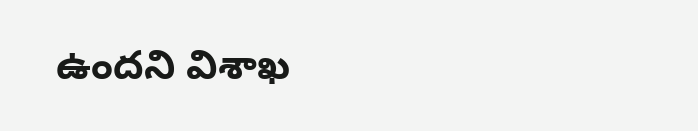ఉందని విశాఖ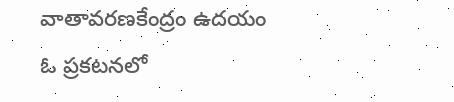వాతావరణకేంద్రం ఉదయం ఓ ప్రకటనలో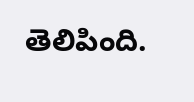తెలిపింది.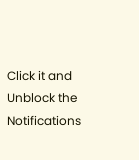Click it and Unblock the Notifications